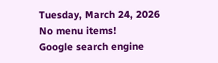Tuesday, March 24, 2026
No menu items!
Google search engine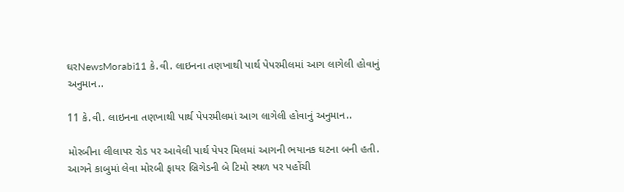ઘરNewsMorabi11 કે.વી. લાઇનના તણખાથી પાર્થ પેપરમીલમાં આગ લાગેલી હોવાનું અનુમાન..

11 કે.વી. લાઇનના તણખાથી પાર્થ પેપરમીલમાં આગ લાગેલી હોવાનું અનુમાન..

મોરબીના લીલાપર રોડ પર આવેલી પાર્થ પેપર મિલમાં આગની ભયાનક ઘટના બની હતી. આગને કાબુમાં લેવા મોરબી ફાયર બ્રિગેડની બે ટિમો સ્થળ પર પહોંચી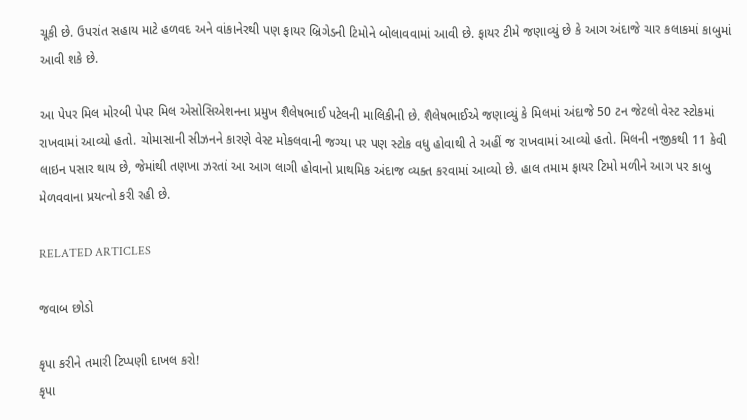ચૂકી છે. ઉપરાંત સહાય માટે હળવદ અને વાંકાનેરથી પણ ફાયર બ્રિગેડની ટિમોને બોલાવવામાં આવી છે. ફાયર ટીમે જણાવ્યું છે કે આગ અંદાજે ચાર કલાકમાં કાબુમાં આવી શકે છે.

આ પેપર મિલ મોરબી પેપર મિલ એસોસિએશનના પ્રમુખ શૈલેષભાઈ પટેલની માલિકીની છે. શૈલેષભાઈએ જણાવ્યું કે મિલમાં અંદાજે 50 ટન જેટલો વેસ્ટ સ્ટોકમાં રાખવામાં આવ્યો હતો. ચોમાસાની સીઝનને કારણે વેસ્ટ મોકલવાની જગ્યા પર પણ સ્ટોક વધુ હોવાથી તે અહીં જ રાખવામાં આવ્યો હતો. મિલની નજીકથી 11 કેવી લાઇન પસાર થાય છે, જેમાંથી તણખા ઝરતાં આ આગ લાગી હોવાનો પ્રાથમિક અંદાજ વ્યક્ત કરવામાં આવ્યો છે. હાલ તમામ ફાયર ટિમો મળીને આગ પર કાબુ મેળવવાના પ્રયત્નો કરી રહી છે.

RELATED ARTICLES

જવાબ છોડો

કૃપા કરીને તમારી ટિપ્પણી દાખલ કરો!
કૃપા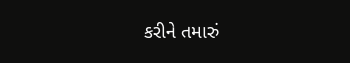કરીને તમારું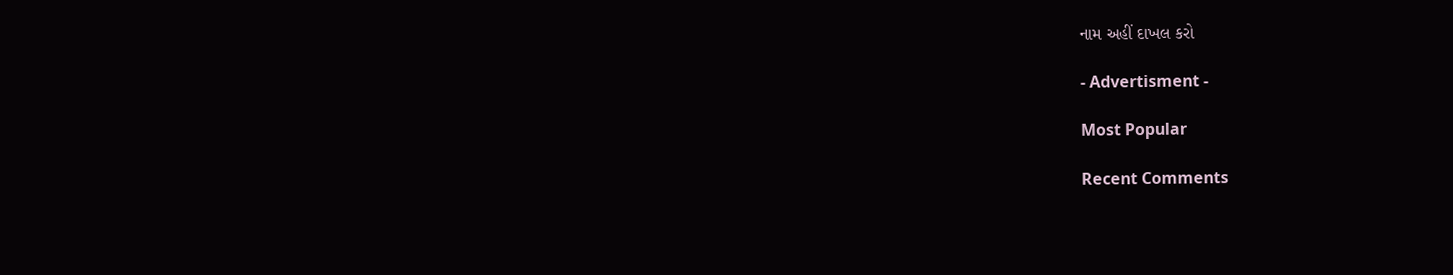નામ અહીં દાખલ કરો

- Advertisment -

Most Popular

Recent Comments